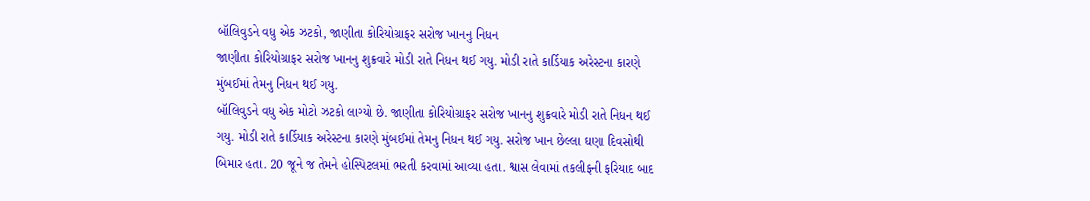બૉલિવુડને વધુ એક ઝટકો, જાણીતા કોરિયોગ્રાફર સરોજ ખાનનુ નિધન
જાણીતા કોરિયોગ્રાફર સરોજ ખાનનુ શુક્રવારે મોડી રાતે નિધન થઈ ગયુ. મોડી રાતે કાર્ડિયાક અરેસ્ટના કારણે મુંબઈમાં તેમનુ નિધન થઈ ગયુ.
બૉલિવુડને વધુ એક મોટો ઝટકો લાગ્યો છે. જાણીતા કોરિયોગ્રાફર સરોજ ખાનનુ શુક્રવારે મોડી રાતે નિધન થઈ ગયુ. મોડી રાતે કાર્ડિયાક અરેસ્ટના કારણે મુંબઈમાં તેમનુ નિધન થઈ ગયુ. સરોજ ખાન છેલ્લા ઘણા દિવસોથી બિમાર હતા. 20 જૂને જ તેમને હોસ્પિટલમાં ભરતી કરવામાં આવ્યા હતા. શ્વાસ લેવામાં તકલીફની ફરિયાદ બાદ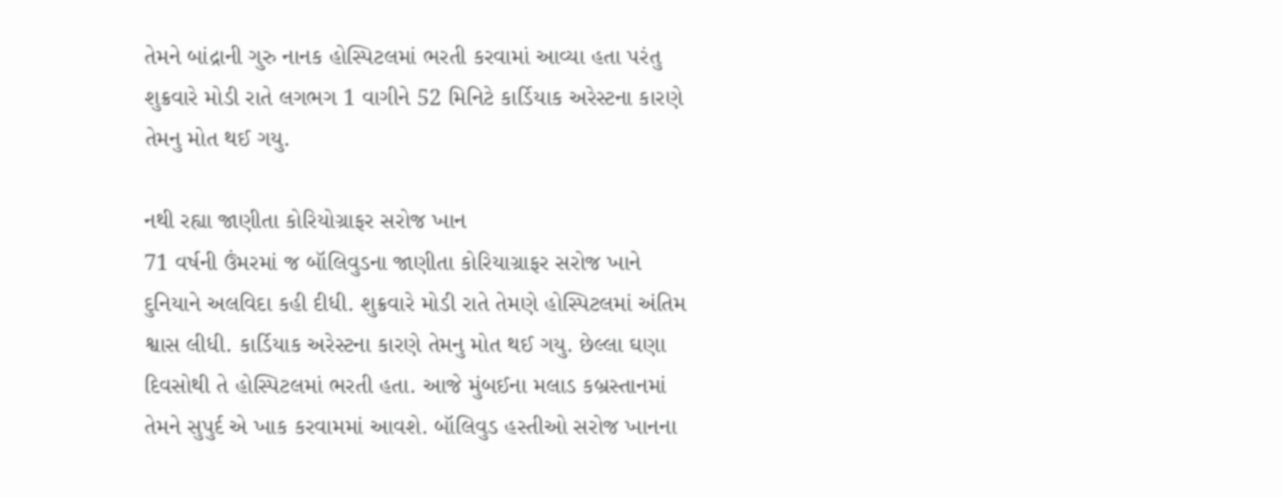તેમને બાંદ્રાની ગુરુ નાનક હોસ્પિટલમાં ભરતી કરવામાં આવ્યા હતા પરંતુ શુક્રવારે મોડી રાતે લગભગ 1 વાગીને 52 મિનિટે કાર્ડિયાક અરેસ્ટના કારણે તેમનુ મોત થઈ ગયુ.

નથી રહ્યા જાણીતા કોરિયોગ્રાફર સરોજ ખાન
71 વર્ષની ઉંમરમાં જ બૉલિવુડના જાણીતા કોરિયાગ્રાફર સરોજ ખાને દુનિયાને અલવિદા કહી દીધી. શુક્રવારે મોડી રાતે તેમણે હોસ્પિટલમાં અંતિમ શ્વાસ લીધી. કાર્ડિયાક અરેસ્ટના કારણે તેમનુ મોત થઈ ગયુ. છેલ્લા ઘણા દિવસોથી તે હોસ્પિટલમાં ભરતી હતા. આજે મુંબઈના મલાડ કબ્રસ્તાનમાં તેમને સુપુર્દ એ ખાક કરવામમાં આવશે. બૉલિવુડ હસ્તીઓ સરોજ ખાનના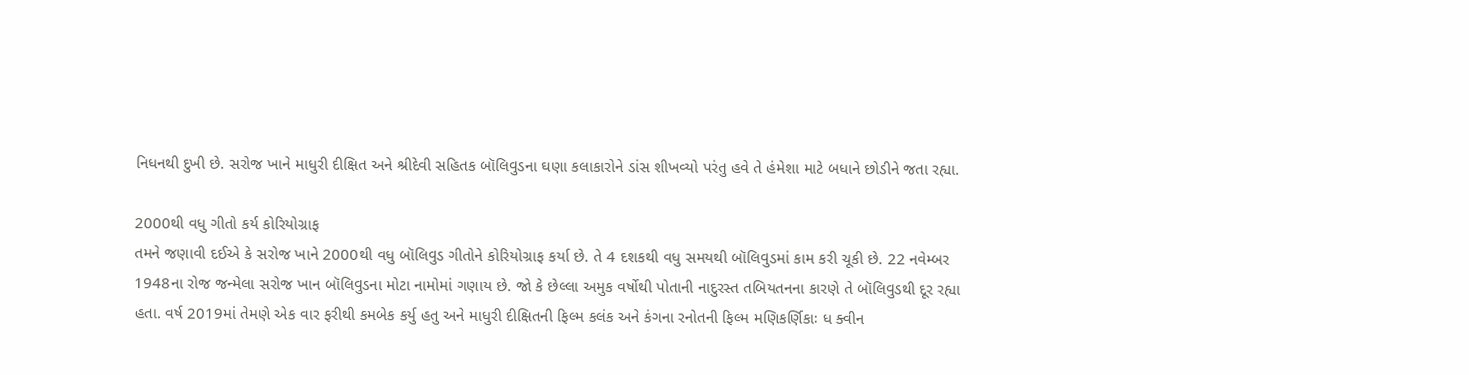નિધનથી દુખી છે. સરોજ ખાને માધુરી દીક્ષિત અને શ્રીદેવી સહિતક બૉલિવુડના ઘણા કલાકારોને ડાંસ શીખવ્યો પરંતુ હવે તે હંમેશા માટે બધાને છોડીને જતા રહ્યા.

2000થી વધુ ગીતો કર્ય કોરિયોગ્રાફ
તમને જણાવી દઈએ કે સરોજ ખાને 2000થી વધુ બૉલિવુડ ગીતોને કોરિયોગ્રાફ કર્યા છે. તે 4 દશકથી વધુ સમયથી બૉલિવુડમાં કામ કરી ચૂકી છે. 22 નવેમ્બર 1948ના રોજ જન્મેલા સરોજ ખાન બૉલિવુડના મોટા નામોમાં ગણાય છે. જો કે છેલ્લા અમુક વર્ષોથી પોતાની નાદુરસ્ત તબિયતનના કારણે તે બૉલિવુડથી દૂર રહ્યા હતા. વર્ષ 2019માં તેમણે એક વાર ફરીથી કમબેક કર્યુ હતુ અને માધુરી દીક્ષિતની ફિલ્મ કલંક અને કંગના રનોતની ફિલ્મ મણિકર્ણિકાઃ ધ ક્વીન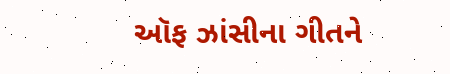ઑફ ઝાંસીના ગીતને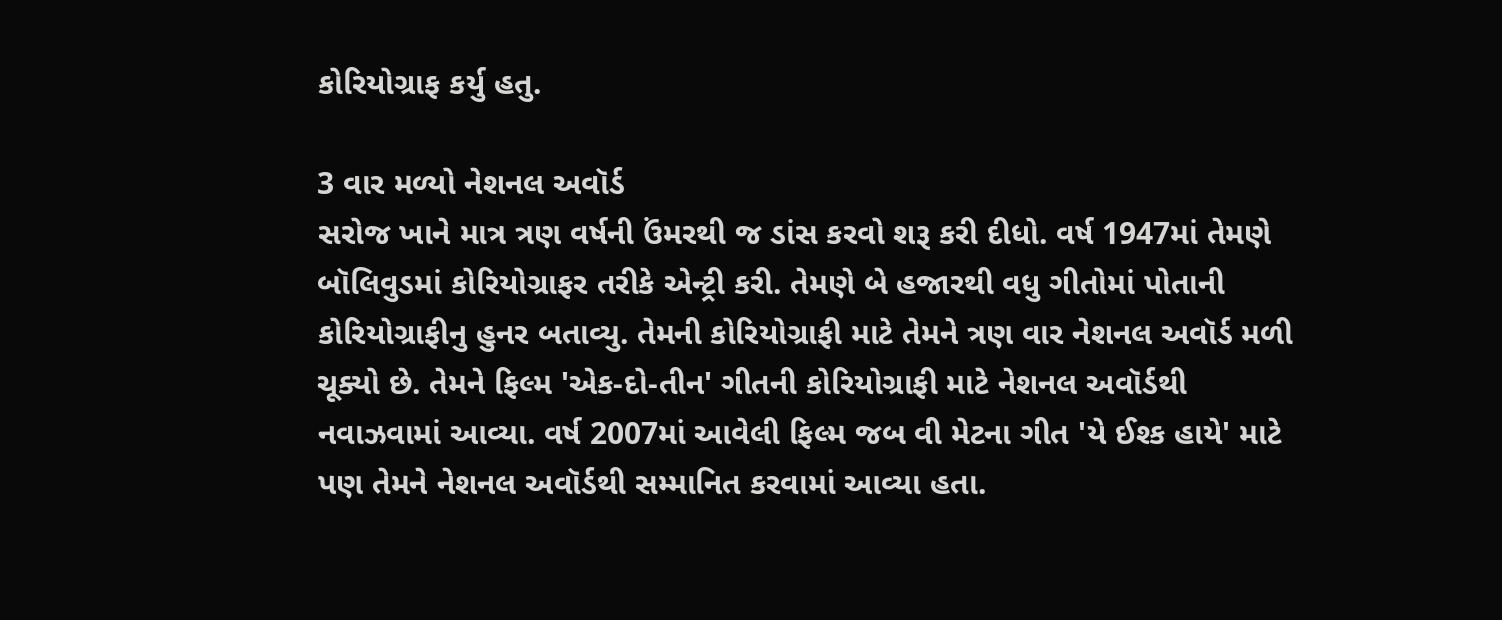કોરિયોગ્રાફ કર્યુ હતુ.

3 વાર મળ્યો નેશનલ અવૉર્ડ
સરોજ ખાને માત્ર ત્રણ વર્ષની ઉંમરથી જ ડાંસ કરવો શરૂ કરી દીધો. વર્ષ 1947માં તેમણે બૉલિવુડમાં કોરિયોગ્રાફર તરીકે એન્ટ્રી કરી. તેમણે બે હજારથી વધુ ગીતોમાં પોતાની કોરિયોગ્રાફીનુ હુનર બતાવ્યુ. તેમની કોરિયોગ્રાફી માટે તેમને ત્રણ વાર નેશનલ અવૉર્ડ મળી ચૂક્યો છે. તેમને ફિલ્મ 'એક-દો-તીન' ગીતની કોરિયોગ્રાફી માટે નેશનલ અવૉર્ડથી નવાઝવામાં આવ્યા. વર્ષ 2007માં આવેલી ફિલ્મ જબ વી મેટના ગીત 'યે ઈશ્ક હાયે' માટે પણ તેમને નેશનલ અવૉર્ડથી સમ્માનિત કરવામાં આવ્યા હતા.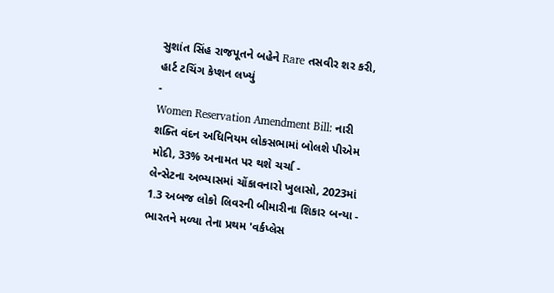સુશાંત સિંહ રાજપૂતને બહેને Rare તસવીર શર કરી, હાર્ટ ટચિંગ કેપ્શન લખ્યું
-
Women Reservation Amendment Bill: નારી શક્તિ વંદન અધિનિયમ લોકસભામાં બોલશે પીએમ મોદી, 33% અનામત પર થશે ચર્ચા -
લેન્સેટના અભ્યાસમાં ચોંકાવનારો ખુલાસો, 2023માં 1.3 અબજ લોકો લિવરની બીમારીના શિકાર બન્યા -
ભારતને મળ્યા તેના પ્રથમ 'વર્કપ્લેસ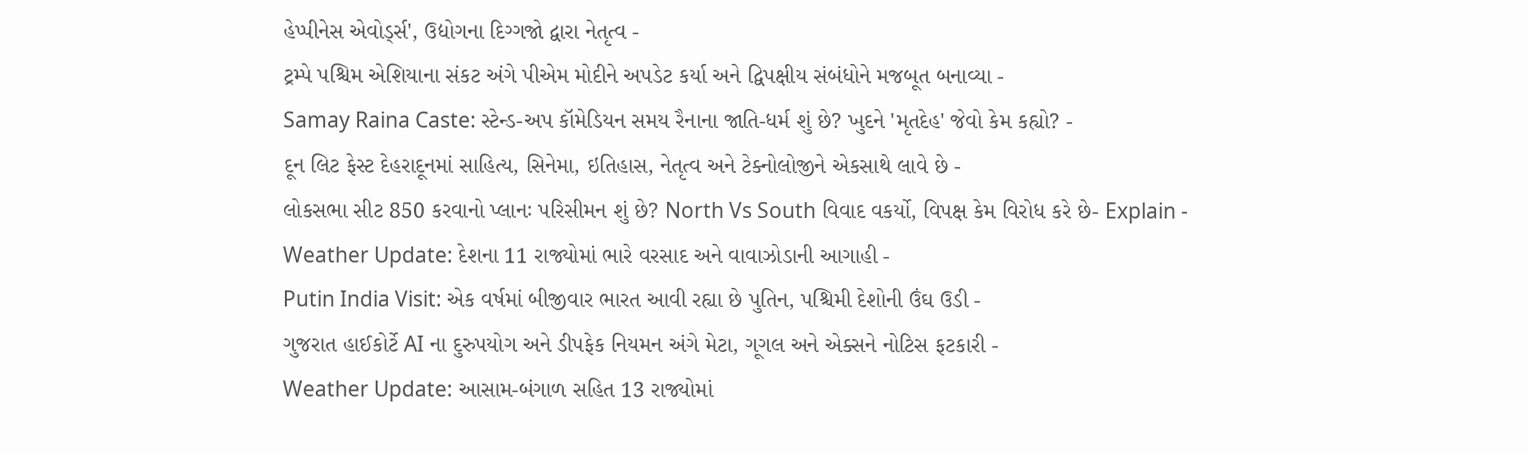હેપ્પીનેસ એવોર્ડ્સ', ઉદ્યોગના દિગ્ગજો દ્વારા નેતૃત્વ -
ટ્રમ્પે પશ્ચિમ એશિયાના સંકટ અંગે પીએમ મોદીને અપડેટ કર્યા અને દ્વિપક્ષીય સંબંધોને મજબૂત બનાવ્યા -
Samay Raina Caste: સ્ટેન્ડ-અપ કૉમેડિયન સમય રૈનાના જાતિ-ધર્મ શું છે? ખુદને 'મૃતદેહ' જેવો કેમ કહ્યો? -
દૂન લિટ ફેસ્ટ દેહરાદૂનમાં સાહિત્ય, સિનેમા, ઇતિહાસ, નેતૃત્વ અને ટેક્નોલોજીને એકસાથે લાવે છે -
લોકસભા સીટ 850 કરવાનો પ્લાનઃ પરિસીમન શું છે? North Vs South વિવાદ વકર્યો, વિપક્ષ કેમ વિરોધ કરે છે- Explain -
Weather Update: દેશના 11 રાજ્યોમાં ભારે વરસાદ અને વાવાઝોડાની આગાહી -
Putin India Visit: એક વર્ષમાં બીજીવાર ભારત આવી રહ્યા છે પુતિન, પશ્ચિમી દેશોની ઉંઘ ઉડી -
ગુજરાત હાઈકોર્ટે AI ના દુરુપયોગ અને ડીપફેક નિયમન અંગે મેટા, ગૂગલ અને એક્સને નોટિસ ફટકારી -
Weather Update: આસામ-બંગાળ સહિત 13 રાજ્યોમાં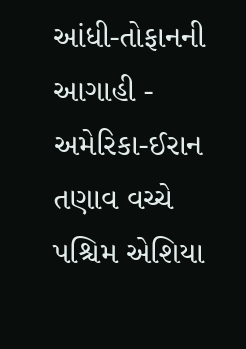આંધી-તોફાનની આગાહી -
અમેરિકા-ઈરાન તણાવ વચ્ચે પશ્ચિમ એશિયા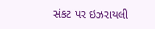સંકટ પર ઇઝરાયલી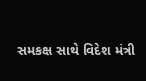સમકક્ષ સાથે વિદેશ મંત્રી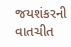જયશંકરની વાતચીત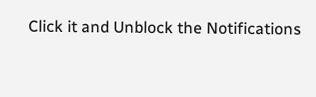Click it and Unblock the Notifications